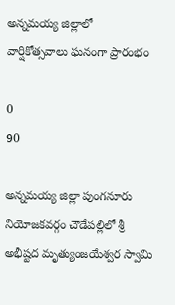అన్నమయ్య జిల్లాలో వార్షికోత్సవాలు ఘనంగా ప్రారంభం

0
90

అన్నమయ్య జిల్లా పుంగనూరు నియోజకవర్గం చౌడేపల్లిలో శ్రీ అభీష్టద మృత్యుంజయేశ్వర స్వామి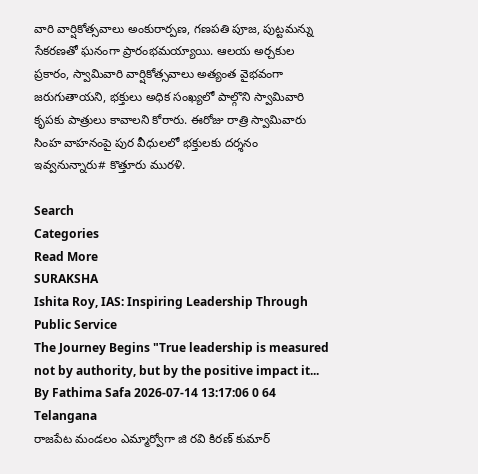వారి వార్షికోత్సవాలు అంకురార్పణ, గణపతి పూజ, పుట్టమన్ను సేకరణతో ఘనంగా ప్రారంభమయ్యాయి. ఆలయ అర్చకుల ప్రకారం, స్వామివారి వార్షికోత్సవాలు అత్యంత వైభవంగా జరుగుతాయని, భక్తులు అధిక సంఖ్యలో పాల్గొని స్వామివారి కృపకు పాత్రులు కావాలని కోరారు. ఈరోజు రాత్రి స్వామివారు సింహ వాహనంపై పుర వీధులలో భక్తులకు దర్శనం ఇవ్వనున్నారు# కొత్తూరు మురళి.

Search
Categories
Read More
SURAKSHA
Ishita Roy, IAS: Inspiring Leadership Through Public Service
The Journey Begins "True leadership is measured not by authority, but by the positive impact it...
By Fathima Safa 2026-07-14 13:17:06 0 64
Telangana
రాజపేట మండలం ఎమ్మార్వోగా జి రవి కిరణ్ కుమార్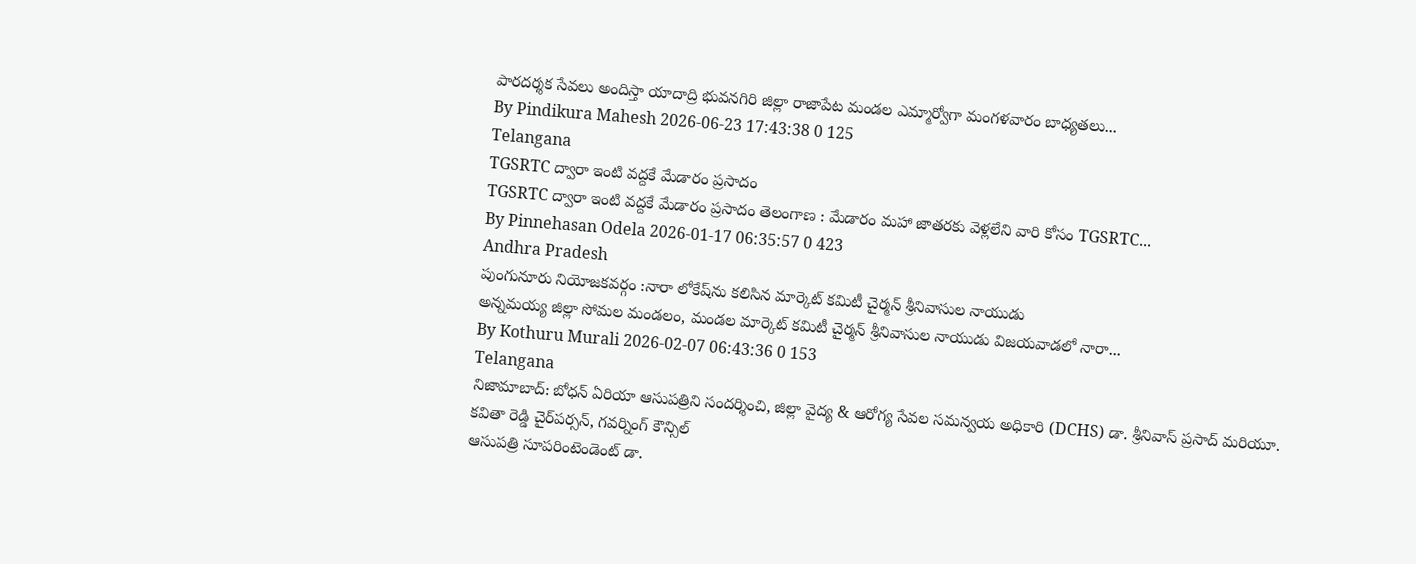పారదర్శక సేవలు అందిస్తా యాదాద్రి భువనగిరి జిల్లా రాజాపేట మండల ఎమ్మార్వోగా మంగళవారం బాధ్యతలు...
By Pindikura Mahesh 2026-06-23 17:43:38 0 125
Telangana
TGSRTC ద్వారా ఇంటి వద్దకే మేడారం ప్రసాదం
TGSRTC ద్వారా ఇంటి వద్దకే మేడారం ప్రసాదం తెలంగాణ : మేడారం మహా జాతరకు వెళ్లలేని వారి కోసం TGSRTC...
By Pinnehasan Odela 2026-01-17 06:35:57 0 423
Andhra Pradesh
పుంగునూరు నియోజకవర్గం :నారా లోకేష్‌ను కలిసిన మార్కెట్ కమిటీ చైర్మన్ శ్రీనివాసుల నాయుడు
అన్నమయ్య జిల్లా సోమల మండలం, మండల మార్కెట్ కమిటీ చైర్మన్ శ్రీనివాసుల నాయుడు విజయవాడలో నారా...
By Kothuru Murali 2026-02-07 06:43:36 0 153
Telangana
నిజామాబాద్: బోధన్ ఏరియా ఆసుపత్రిని సందర్శించి, జిల్లా వైద్య & ఆరోగ్య సేవల సమన్వయ అధికారి (DCHS) డా. శ్రీనివాస్ ప్రసాద్ మరియూ. కవితా రెడ్డి చైర్‌పర్సన్, గవర్నింగ్ కౌన్సిల్
ఆసుపత్రి సూపరింటెండెంట్ డా.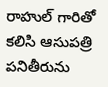రాహుల్ గారితో కలిసి ఆసుపత్రి పనితీరును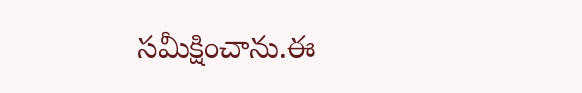సమీక్షించాను.ఈ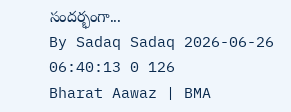సందర్భంగా...
By Sadaq Sadaq 2026-06-26 06:40:13 0 126
Bharat Aawaz | BMA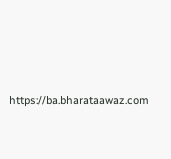https://ba.bharataawaz.com